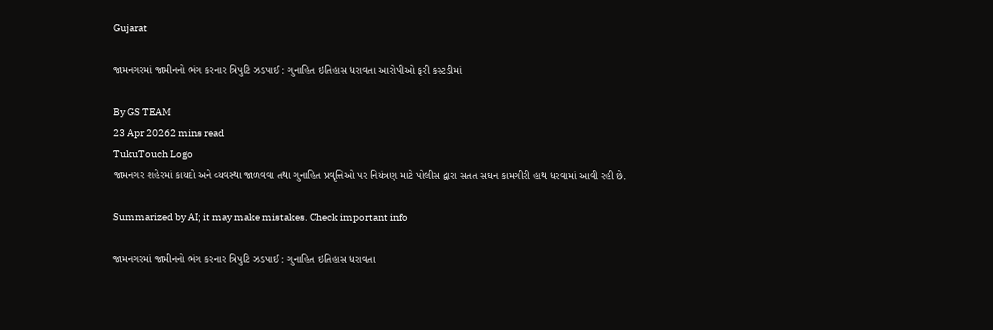Gujarat

જામનગરમાં જામીનનો ભંગ કરનાર ત્રિપુટિ ઝડપાઈ : ગુનાહિત ઇતિહાસ ધરાવતા આરોપીઓ ફરી કસ્ટડીમાં

By GS TEAM
23 Apr 20262 mins read
TukuTouch Logo
જામનગર શહેરમાં કાયદો અને વ્યવસ્થા જાળવવા તથા ગુનાહિત પ્રવૃત્તિઓ પર નિયંત્રણ માટે પોલીસ દ્વારા સતત સઘન કામગીરી હાથ ધરવામાં આવી રહી છે.

Summarized by AI; it may make mistakes. Check important info

જામનગરમાં જામીનનો ભંગ કરનાર ત્રિપુટિ ઝડપાઈ : ગુનાહિત ઇતિહાસ ધરાવતા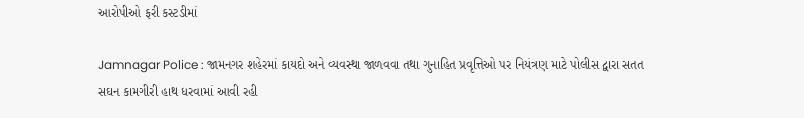આરોપીઓ ફરી કસ્ટડીમાં

Jamnagar Police : જામનગર શહેરમાં કાયદો અને વ્યવસ્થા જાળવવા તથા ગુનાહિત પ્રવૃત્તિઓ પર નિયંત્રણ માટે પોલીસ દ્વારા સતત સઘન કામગીરી હાથ ધરવામાં આવી રહી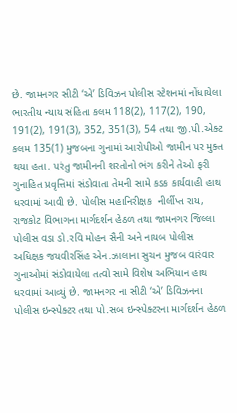છે. જામનગર સીટી ‘એ’ ડિવિઝન પોલીસ સ્ટેશનમાં નોંધાયેલા ભારતીય ન્યાય સંહિતા કલમ 118(2), 117(2), 190, 191(2), 191(3), 352, 351(3), 54 તથા જી.પી.એક્ટ કલમ 135(1) મુજબના ગુનામાં આરોપીઓ જામીન પર મુક્ત થયા હતા. પરંતુ જામીનની શરતોનો ભંગ કરીને તેઓ ફરી ગુનાહિત પ્રવૃત્તિમાં સંડોવાતા તેમની સામે કડક કાર્યવાહી હાથ ધરવામાં આવી છે. પોલીસ મહાનિરીક્ષક  નીર્લીપ્ત રાય, રાજકોટ વિભાગના માર્ગદર્શન હેઠળ તથા જામનગર જિલ્લા પોલીસ વડા ડો.રવિ મોહન સૈની અને નાયબ પોલીસ અધિક્ષક જયવીરસિંહ એન.ઝાલાના સુચન મુજબ વારંવાર ગુનાઓમાં સંડોવાયેલા તત્વો સામે વિશેષ અભિયાન હાથ ધરવામાં આવ્યું છે. જામનગર ના સીટી ‘એ’ ડિવિઝનના પોલીસ ઇન્સ્પેક્ટર તથા પો.સબ ઇન્સ્પેક્ટરના માર્ગદર્શન હેઠળ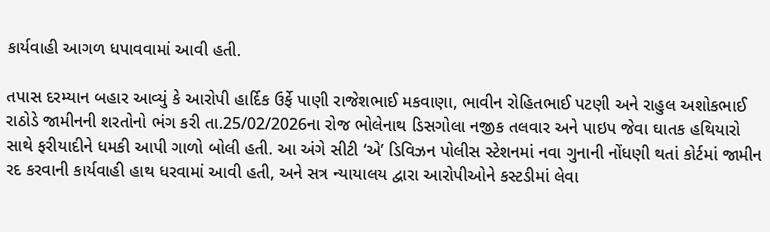કાર્યવાહી આગળ ધપાવવામાં આવી હતી.

તપાસ દરમ્યાન બહાર આવ્યું કે આરોપી હાર્દિક ઉર્ફે પાણી રાજેશભાઈ મકવાણા, ભાવીન રોહિતભાઈ પટણી અને રાહુલ અશોકભાઈ રાઠોડે જામીનની શરતોનો ભંગ કરી તા.25/02/2026ના રોજ ભોલેનાથ ડિસગોલા નજીક તલવાર અને પાઇપ જેવા ઘાતક હથિયારો સાથે ફરીયાદીને ધમકી આપી ગાળો બોલી હતી. આ અંગે સીટી ‘એ’ ડિવિઝન પોલીસ સ્ટેશનમાં નવા ગુનાની નોંધણી થતાં કોર્ટમાં જામીન રદ કરવાની કાર્યવાહી હાથ ધરવામાં આવી હતી, અને સત્ર ન્યાયાલય દ્વારા આરોપીઓને કસ્ટડીમાં લેવા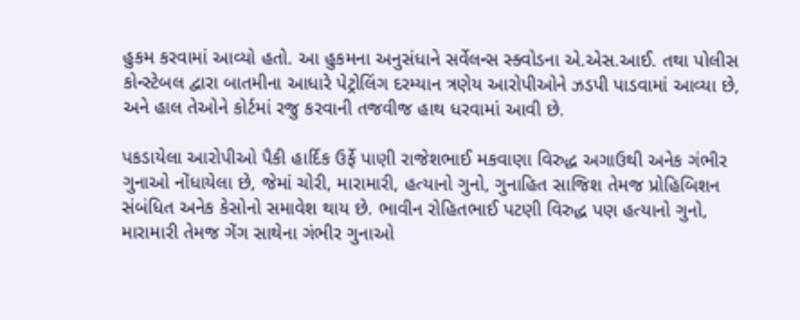હુકમ કરવામાં આવ્યો હતો. આ હુકમના અનુસંધાને સર્વેલન્સ સ્ક્વોડના એ.એસ.આઈ. તથા પોલીસ કોન્સ્ટેબલ દ્વારા બાતમીના આધારે પેટ્રોલિંગ દરમ્યાન ત્રણેય આરોપીઓને ઝડપી પાડવામાં આવ્યા છે, અને હાલ તેઓને કોર્ટમાં રજુ કરવાની તજવીજ હાથ ધરવામાં આવી છે.

પકડાયેલા આરોપીઓ પૈકી હાર્દિક ઉર્ફે પાણી રાજેશભાઈ મકવાણા વિરુદ્ધ અગાઉથી અનેક ગંભીર ગુનાઓ નોંધાયેલા છે, જેમાં ચોરી, મારામારી, હત્યાનો ગુનો, ગુનાહિત સાજિશ તેમજ પ્રોહિબિશન સંબંધિત અનેક કેસોનો સમાવેશ થાય છે. ભાવીન રોહિતભાઈ પટણી વિરુદ્ધ પણ હત્યાનો ગુનો, મારામારી તેમજ ગેંગ સાથેના ગંભીર ગુનાઓ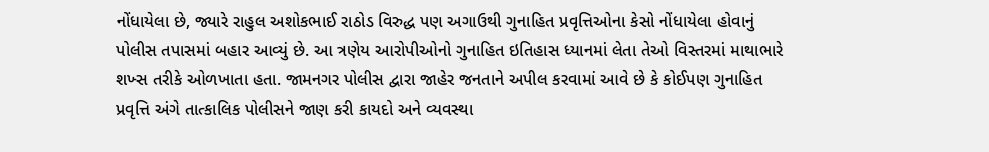નોંધાયેલા છે, જ્યારે રાહુલ અશોકભાઈ રાઠોડ વિરુદ્ધ પણ અગાઉથી ગુનાહિત પ્રવૃત્તિઓના કેસો નોંધાયેલા હોવાનું પોલીસ તપાસમાં બહાર આવ્યું છે. આ ત્રણેય આરોપીઓનો ગુનાહિત ઇતિહાસ ધ્યાનમાં લેતા તેઓ વિસ્તરમાં માથાભારે શખ્સ તરીકે ઓળખાતા હતા. જામનગર પોલીસ દ્વારા જાહેર જનતાને અપીલ કરવામાં આવે છે કે કોઈપણ ગુનાહિત પ્રવૃત્તિ અંગે તાત્કાલિક પોલીસને જાણ કરી કાયદો અને વ્યવસ્થા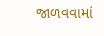જાળવવામાં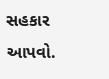સહકાર આપવો.